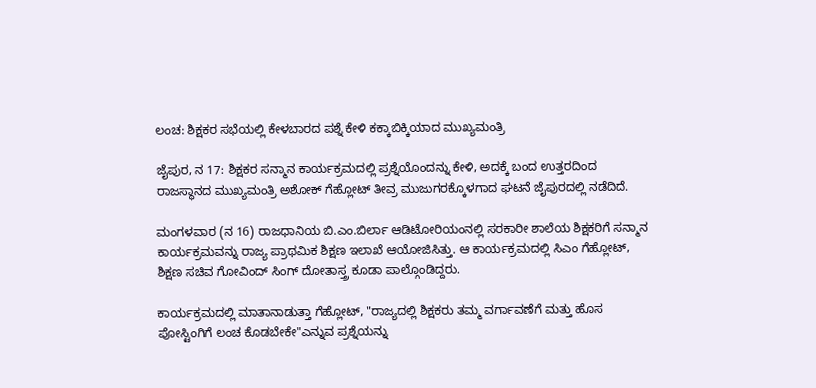ಲಂಚ: ಶಿಕ್ಷಕರ ಸಭೆಯಲ್ಲಿ ಕೇಳಬಾರದ ಪಶ್ನೆ ಕೇಳಿ ಕಕ್ಕಾಬಿಕ್ಕಿಯಾದ ಮುಖ್ಯಮಂತ್ರಿ

ಜೈಪುರ, ನ 17: ಶಿಕ್ಷಕರ ಸನ್ಮಾನ ಕಾರ್ಯಕ್ರಮದಲ್ಲಿ ಪ್ರಶ್ನೆಯೊಂದನ್ನು ಕೇಳಿ, ಅದಕ್ಕೆ ಬಂದ ಉತ್ತರದಿಂದ ರಾಜಸ್ಥಾನದ ಮುಖ್ಯಮಂತ್ರಿ ಅಶೋಕ್ ಗೆಹ್ಲೋಟ್ ತೀವ್ರ ಮುಜುಗರಕ್ಕೊಳಗಾದ ಘಟನೆ ಜೈಪುರದಲ್ಲಿ ನಡೆದಿದೆ.

ಮಂಗಳವಾರ (ನ 16) ರಾಜಧಾನಿಯ ಬಿ.ಎಂ.ಬಿರ್ಲಾ ಆಡಿಟೋರಿಯಂನಲ್ಲಿ ಸರಕಾರೀ ಶಾಲೆಯ ಶಿಕ್ಷಕರಿಗೆ ಸನ್ಮಾನ ಕಾರ್ಯಕ್ರಮವನ್ನು ರಾಜ್ಯ ಪ್ರಾಥಮಿಕ ಶಿಕ್ಷಣ ಇಲಾಖೆ ಆಯೋಜಿಸಿತ್ತು. ಆ ಕಾರ್ಯಕ್ರಮದಲ್ಲಿ ಸಿಎಂ ಗೆಹ್ಲೋಟ್, ಶಿಕ್ಷಣ ಸಚಿವ ಗೋವಿಂದ್ ಸಿಂಗ್ ದೋತಾಸ್ತ್ರ ಕೂಡಾ ಪಾಲ್ಗೊಂಡಿದ್ದರು.

ಕಾರ್ಯಕ್ರಮದಲ್ಲಿ ಮಾತಾನಾಡುತ್ತಾ ಗೆಹ್ಲೋಟ್, "ರಾಜ್ಯದಲ್ಲಿ ಶಿಕ್ಷಕರು ತಮ್ಮ ವರ್ಗಾವಣೆಗೆ ಮತ್ತು ಹೊಸ ಪೋಸ್ಟಿಂಗಿಗೆ ಲಂಚ ಕೊಡಬೇಕೇ"ಎನ್ನುವ ಪ್ರಶ್ನೆಯನ್ನು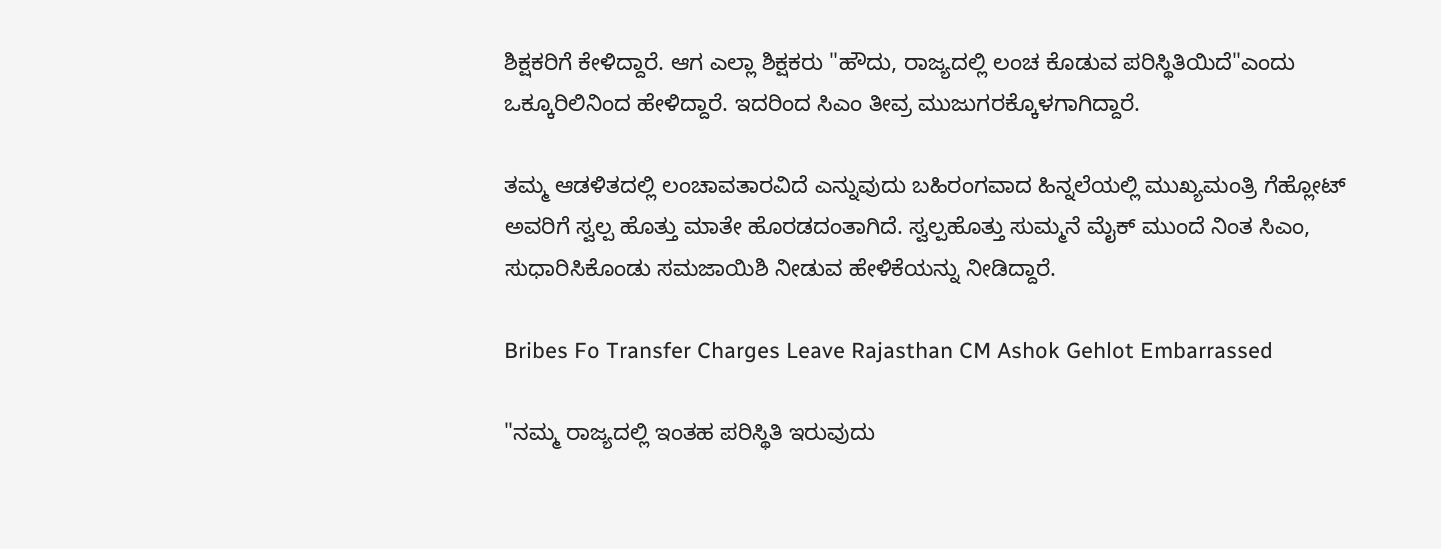ಶಿಕ್ಷಕರಿಗೆ ಕೇಳಿದ್ದಾರೆ. ಆಗ ಎಲ್ಲಾ ಶಿಕ್ಷಕರು "ಹೌದು, ರಾಜ್ಯದಲ್ಲಿ ಲಂಚ ಕೊಡುವ ಪರಿಸ್ಥಿತಿಯಿದೆ"ಎಂದು ಒಕ್ಕೂರಿಲಿನಿಂದ ಹೇಳಿದ್ದಾರೆ. ಇದರಿಂದ ಸಿಎಂ ತೀವ್ರ ಮುಜುಗರಕ್ಕೊಳಗಾಗಿದ್ದಾರೆ.

ತಮ್ಮ ಆಡಳಿತದಲ್ಲಿ ಲಂಚಾವತಾರವಿದೆ ಎನ್ನುವುದು ಬಹಿರಂಗವಾದ ಹಿನ್ನಲೆಯಲ್ಲಿ ಮುಖ್ಯಮಂತ್ರಿ ಗೆಹ್ಲೋಟ್ ಅವರಿಗೆ ಸ್ವಲ್ಪ ಹೊತ್ತು ಮಾತೇ ಹೊರಡದಂತಾಗಿದೆ. ಸ್ವಲ್ಪಹೊತ್ತು ಸುಮ್ಮನೆ ಮೈಕ್ ಮುಂದೆ ನಿಂತ ಸಿಎಂ, ಸುಧಾರಿಸಿಕೊಂಡು ಸಮಜಾಯಿಶಿ ನೀಡುವ ಹೇಳಿಕೆಯನ್ನು ನೀಡಿದ್ದಾರೆ.

Bribes Fo Transfer Charges Leave Rajasthan CM Ashok Gehlot Embarrassed

"ನಮ್ಮ ರಾಜ್ಯದಲ್ಲಿ ಇಂತಹ ಪರಿಸ್ಥಿತಿ ಇರುವುದು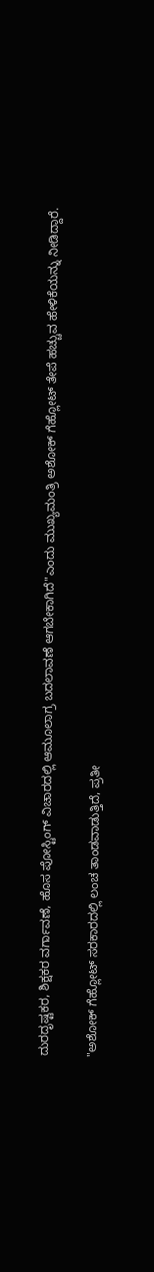ದುರದೃಷ್ಟಕರ, ಶಿಕ್ಷಕರ ವರ್ಗಾವಣೆ, ಹೊಸ ಪೋಸ್ಟಿಂಗ್ ವಿಚಾರದಲ್ಲಿ ಆಮೂಲಾಗ್ರ ಬದಲಾವಣೆ ಆಗಬೇಕಾಗಿದೆ"ಎಂದು ಮುಖ್ಯಮಂತ್ರಿ ಅಶೋಕ್ ಗೆಹ್ಲೋಟ್ ತೇಪೆ ಹಚ್ಚುವ ಹೇಳಿಕೆಯನ್ನು ನೀಡಿದ್ದಾರೆ.

"ಅಶೋಕ್ ಗೆಹ್ಲೋಟ್ ಸರಕಾರದಲ್ಲಿ ಲಂಚ ತಾಂಡವಾಡುತ್ತಿದೆ, ಪ್ರತೀ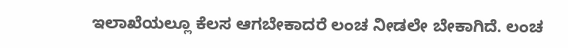ಇಲಾಖೆಯಲ್ಲೂ ಕೆಲಸ ಆಗಬೇಕಾದರೆ ಲಂಚ ನೀಡಲೇ ಬೇಕಾಗಿದೆ. ಲಂಚ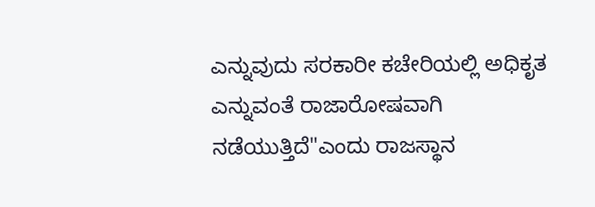ಎನ್ನುವುದು ಸರಕಾರೀ ಕಚೇರಿಯಲ್ಲಿ ಅಧಿಕೃತ ಎನ್ನುವಂತೆ ರಾಜಾರೋಷವಾಗಿ ನಡೆಯುತ್ತಿದೆ"ಎಂದು ರಾಜಸ್ಥಾನ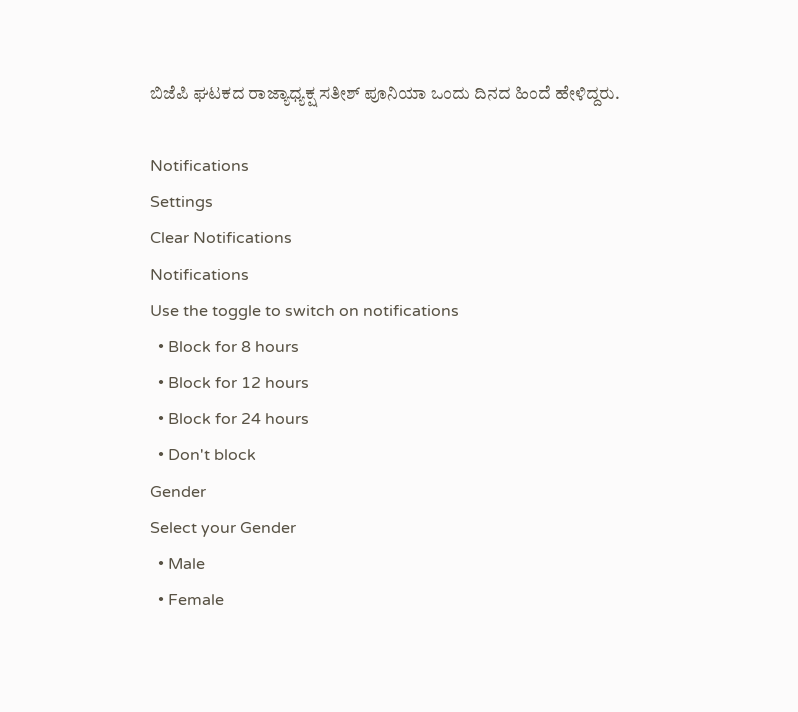ಬಿಜೆಪಿ ಘಟಕದ ರಾಜ್ಯಾಧ್ಯಕ್ಷ ಸತೀಶ್ ಪೂನಿಯಾ ಒಂದು ದಿನದ ಹಿಂದೆ ಹೇಳಿದ್ದರು.

Notifications
Settings
Clear Notifications
Notifications
Use the toggle to switch on notifications
  • Block for 8 hours
  • Block for 12 hours
  • Block for 24 hours
  • Don't block
Gender
Select your Gender
  • Male
  • Female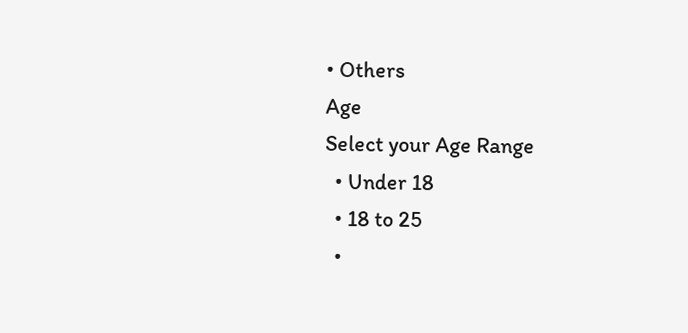• Others
Age
Select your Age Range
  • Under 18
  • 18 to 25
  •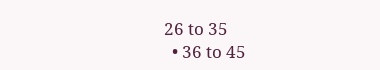26 to 35
  • 36 to 45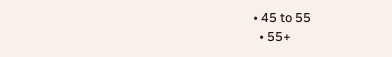• 45 to 55
  • 55+